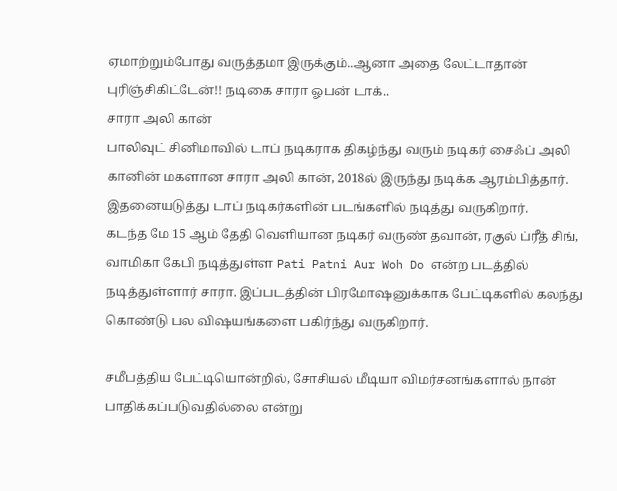ஏமாற்றும்போது வருத்தமா இருக்கும்..ஆனா அதை லேட்டாதான் புரிஞ்சிகிட்டேன்!! நடிகை சாரா ஓபன் டாக்..
சாரா அலி கான்
பாலிவுட் சினிமாவில் டாப் நடிகராக திகழ்ந்து வரும் நடிகர் சைஃப் அலி கானின் மகளான சாரா அலி கான், 2018ல் இருந்து நடிக்க ஆரம்பித்தார். இதனையடுத்து டாப் நடிகர்களின் படங்களில் நடித்து வருகிறார்.
கடந்த மே 15 ஆம் தேதி வெளியான நடிகர் வருண் தவான், ரகுல் ப்ரீத் சிங், வாமிகா கேபி நடித்துள்ள Pati Patni Aur Woh Do என்ற படத்தில் நடித்துள்ளார் சாரா. இப்படத்தின் பிரமோஷனுக்காக பேட்டிகளில் கலந்து கொண்டு பல விஷயங்களை பகிர்ந்து வருகிறார்.

சமீபத்திய பேட்டியொன்றில், சோசியல் மீடியா விமர்சனங்களால் நான் பாதிக்கப்படுவதில்லை என்று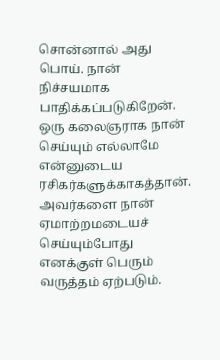சொன்னால் அது பொய். நான் நிச்சயமாக பாதிக்கப்படுகிறேன். ஒரு கலைஞராக நான் செய்யும் எல்லாமே என்னுடைய ரசிகர்களுக்காகத்தான்.
அவர்களை நான் ஏமாற்றமடையச் செய்யும்போது எனக்குள் பெரும் வருத்தம் ஏற்படும்.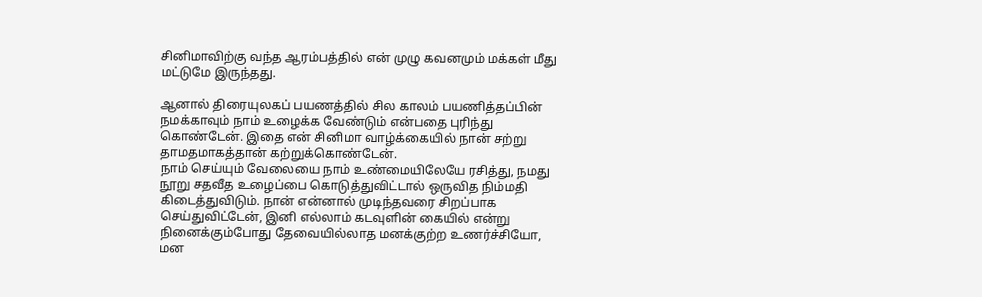சினிமாவிற்கு வந்த ஆரம்பத்தில் என் முழு கவனமும் மக்கள் மீது மட்டுமே இருந்தது.

ஆனால் திரையுலகப் பயணத்தில் சில காலம் பயணித்தப்பின் நமக்காவும் நாம் உழைக்க வேண்டும் என்பதை புரிந்து கொண்டேன். இதை என் சினிமா வாழ்க்கையில் நான் சற்று தாமதமாகத்தான் கற்றுக்கொண்டேன்.
நாம் செய்யும் வேலையை நாம் உண்மையிலேயே ரசித்து, நமது நூறு சதவீத உழைப்பை கொடுத்துவிட்டால் ஒருவித நிம்மதி கிடைத்துவிடும். நான் என்னால் முடிந்தவரை சிறப்பாக செய்துவிட்டேன், இனி எல்லாம் கடவுளின் கையில் என்று நினைக்கும்போது தேவையில்லாத மனக்குற்ற உணர்ச்சியோ, மன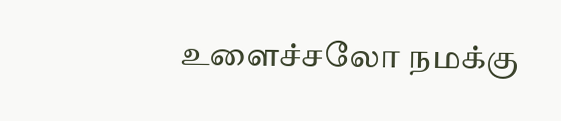உளைச்சலோ நமக்கு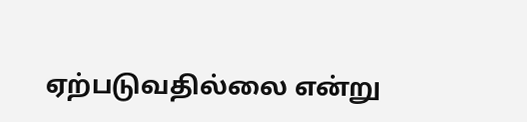ஏற்படுவதில்லை என்று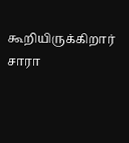கூறியிருக்கிறார் சாரா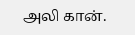அலி கான்.